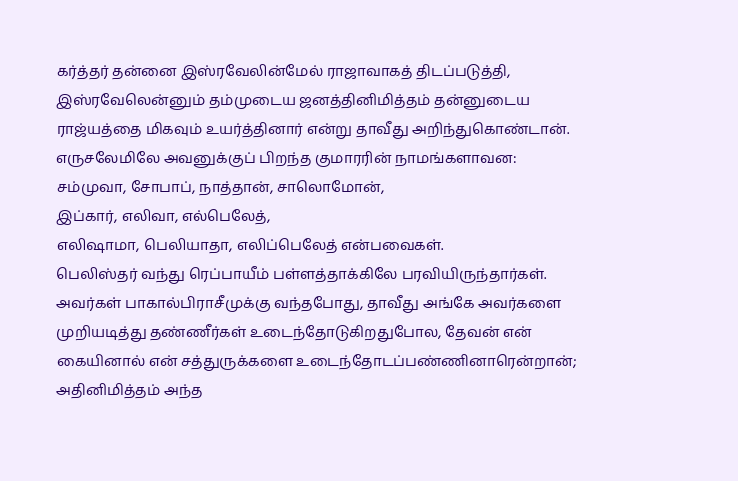கர்த்தர் தன்னை இஸ்ரவேலின்மேல் ராஜாவாகத் திடப்படுத்தி, இஸ்ரவேலென்னும் தம்முடைய ஜனத்தினிமித்தம் தன்னுடைய ராஜ்யத்தை மிகவும் உயர்த்தினார் என்று தாவீது அறிந்துகொண்டான்.
எருசலேமிலே அவனுக்குப் பிறந்த குமாரரின் நாமங்களாவன: சம்முவா, சோபாப், நாத்தான், சாலொமோன்,
இப்கார், எலிவா, எல்பெலேத்,
எலிஷாமா, பெலியாதா, எலிப்பெலேத் என்பவைகள்.
பெலிஸ்தர் வந்து ரெப்பாயீம் பள்ளத்தாக்கிலே பரவியிருந்தார்கள்.
அவர்கள் பாகால்பிராசீமுக்கு வந்தபோது, தாவீது அங்கே அவர்களை முறியடித்து தண்ணீர்கள் உடைந்தோடுகிறதுபோல, தேவன் என் கையினால் என் சத்துருக்களை உடைந்தோடப்பண்ணினாரென்றான்; அதினிமித்தம் அந்த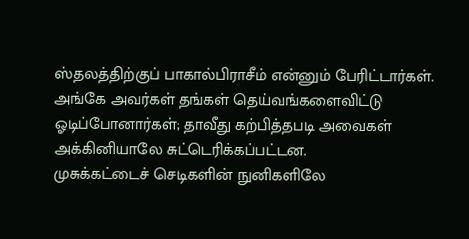ஸ்தலத்திற்குப் பாகால்பிராசீம் என்னும் பேரிட்டார்கள்.
அங்கே அவர்கள் தங்கள் தெய்வங்களைவிட்டு ஓடிப்போனார்கள்; தாவீது கற்பித்தபடி அவைகள் அக்கினியாலே சுட்டெரிக்கப்பட்டன.
முசுக்கட்டைச் செடிகளின் நுனிகளிலே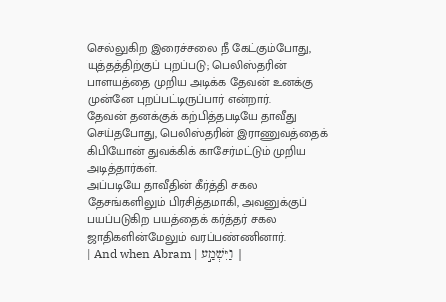செல்லுகிற இரைச்சலை நீ கேட்கும்போது, யுத்தத்திற்குப் புறப்படு; பெலிஸ்தரின் பாளயத்தை முறிய அடிக்க தேவன் உனக்கு முன்னே புறப்பட்டிருப்பார் என்றார்.
தேவன் தனக்குக் கற்பித்தபடியே தாவீது செய்தபோது, பெலிஸ்தரின் இராணுவத்தைக் கிபியோன் துவக்கிக் காசேர்மட்டும் முறிய அடித்தார்கள்.
அப்படியே தாவீதின் கீர்த்தி சகல தேசங்களிலும் பிரசித்தமாகி, அவனுக்குப் பயப்படுகிற பயத்தைக் கர்த்தர் சகல ஜாதிகளின்மேலும் வரப்பண்ணினார்.
| And when Abram | וַיִּשְׁמַ֣ע |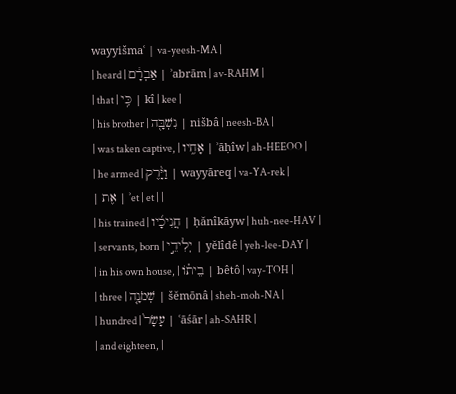wayyišmaʿ | va-yeesh-MA |
| heard | אַבְרָ֔ם | ʾabrām | av-RAHM |
| that | כִּ֥י | kî | kee |
| his brother | נִשְׁבָּ֖ה | nišbâ | neesh-BA |
| was taken captive, | אָחִ֑יו | ʾāḥîw | ah-HEEOO |
| he armed | וַיָּ֨רֶק | wayyāreq | va-YA-rek |
| אֶת | ʾet | et | |
| his trained | חֲנִיכָ֜יו | ḥănîkāyw | huh-nee-HAV |
| servants, born | יְלִידֵ֣י | yĕlîdê | yeh-lee-DAY |
| in his own house, | בֵית֗וֹ | bêtô | vay-TOH |
| three | שְׁמֹנָ֤ה | šĕmōnâ | sheh-moh-NA |
| hundred | עָשָׂר֙ | ʿāśār | ah-SAHR |
| and eighteen, |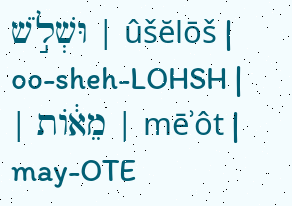וּשְׁלֹ֣שׁ | ûšĕlōš | oo-sheh-LOHSH |
| מֵא֔וֹת | mēʾôt | may-OTE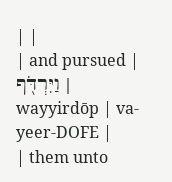| |
| and pursued | וַיִּרְדֹּ֖ף | wayyirdōp | va-yeer-DOFE |
| them unto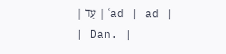| עַד | ʿad | ad |
| Dan. |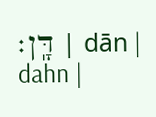דָּֽן׃ | dān | dahn |